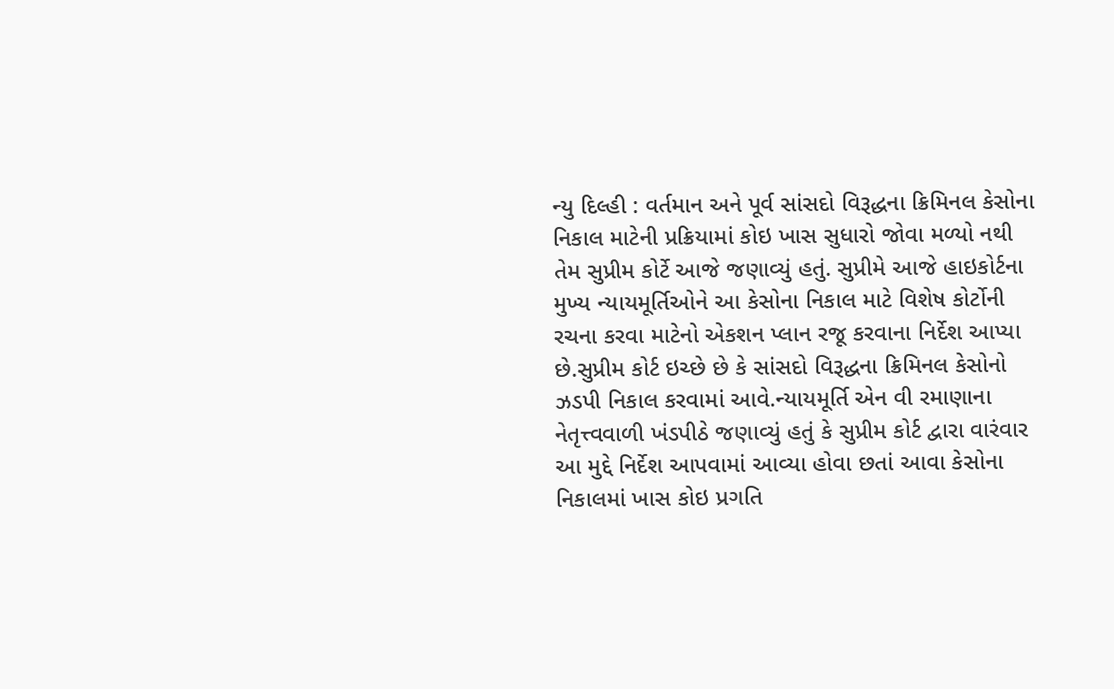ન્યુ દિલ્હી : વર્તમાન અને પૂર્વ સાંસદો વિરૂદ્ધના ક્રિમિનલ કેસોના નિકાલ માટેની પ્રક્રિયામાં કોઇ ખાસ સુધારો જોવા મળ્યો નથી તેમ સુપ્રીમ કોર્ટે આજે જણાવ્યું હતું. સુપ્રીમે આજે હાઇકોર્ટના મુખ્ય ન્યાયમૂર્તિઓને આ કેસોના નિકાલ માટે વિશેષ કોર્ટોની રચના કરવા માટેનો એકશન પ્લાન રજૂ કરવાના નિર્દેશ આપ્યા છે.સુપ્રીમ કોર્ટ ઇચ્છે છે કે સાંસદો વિરૂદ્ધના ક્રિમિનલ કેસોનો ઝડપી નિકાલ કરવામાં આવે.ન્યાયમૂર્તિ એન વી રમાણાના નેતૃત્ત્વવાળી ખંડપીઠે જણાવ્યું હતું કે સુપ્રીમ કોર્ટ દ્વારા વારંવાર આ મુદ્દે નિર્દેશ આપવામાં આવ્યા હોવા છતાં આવા કેસોના નિકાલમાં ખાસ કોઇ પ્રગતિ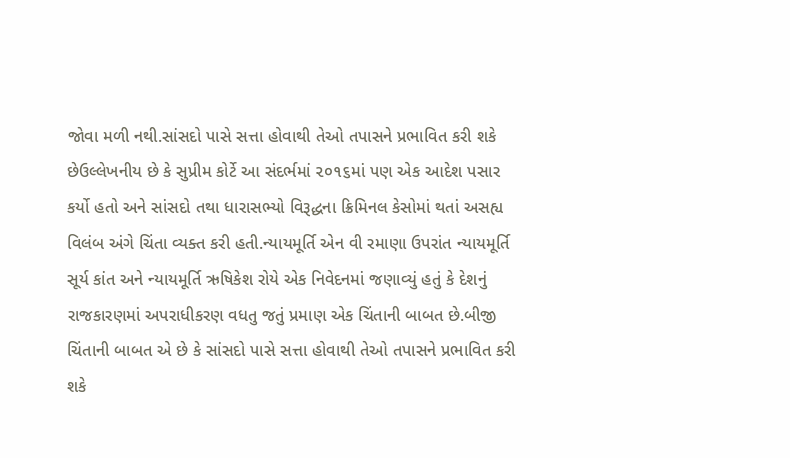જોવા મળી નથી.સાંસદો પાસે સત્તા હોવાથી તેઓ તપાસને પ્રભાવિત કરી શકે છેઉલ્લેખનીય છે કે સુપ્રીમ કોર્ટે આ સંદર્ભમાં ૨૦૧૬માં પણ એક આદેશ પસાર કર્યો હતો અને સાંસદો તથા ધારાસભ્યો વિરૂદ્ધના ક્રિમિનલ કેસોમાં થતાં અસહ્ય વિલંબ અંગે ચિંતા વ્યક્ત કરી હતી.ન્યાયમૂર્તિ એન વી રમાણા ઉપરાંત ન્યાયમૂર્તિ સૂર્ય કાંત અને ન્યાયમૂર્તિ ઋષિકેશ રોયે એક નિવેદનમાં જણાવ્યું હતું કે દેશનું રાજકારણમાં અપરાધીકરણ વધતુ જતું પ્રમાણ એક ચિંતાની બાબત છે.બીજી ચિંતાની બાબત એ છે કે સાંસદો પાસે સત્તા હોવાથી તેઓ તપાસને પ્રભાવિત કરી શકે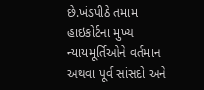છે.ખંડપીઠે તમામ હાઇકોર્ટના મુખ્ય ન્યાયમૂર્તિઓને વર્તમાન અથવા પૂર્વ સાંસદો અને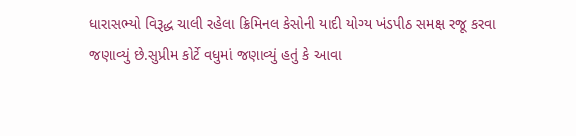ધારાસભ્યો વિરૂદ્ધ ચાલી રહેલા ક્રિમિનલ કેસોની યાદી યોગ્ય ખંડપીઠ સમક્ષ રજૂ કરવા જણાવ્યું છે.સુપ્રીમ કોર્ટે વધુમાં જણાવ્યું હતું કે આવા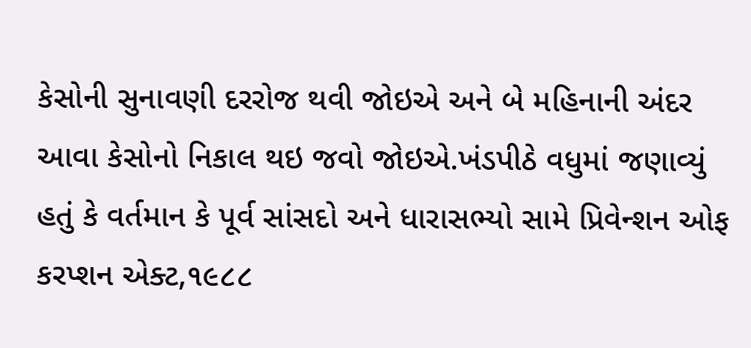કેસોની સુનાવણી દરરોજ થવી જોઇએ અને બે મહિનાની અંદર આવા કેસોનો નિકાલ થઇ જવો જોઇએ.ખંડપીઠે વધુમાં જણાવ્યું હતું કે વર્તમાન કે પૂર્વ સાંસદો અને ધારાસભ્યો સામે પ્રિવેન્શન ઓફ કરપ્શન એક્ટ,૧૯૮૮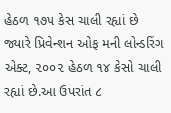હેઠળ ૧૭૫ કેસ ચાલી રહ્યાં છે જ્યારે પ્રિવેન્શન ઓફ મની લોન્ડરિંગ એક્ટ, ૨૦૦૨ હેઠળ ૧૪ કેસો ચાલી રહ્યાં છે.આ ઉપરાંત ૮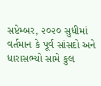સપ્ટેમ્બર, ૨૦૨૦ સુધીમાં વર્તમાન કે પૂર્વ સાંસદો અને ધારાસભ્યો સામે કુલ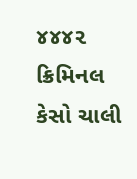૪૪૪૨ ક્રિમિનલ કેસો ચાલી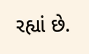રહ્યાં છે.